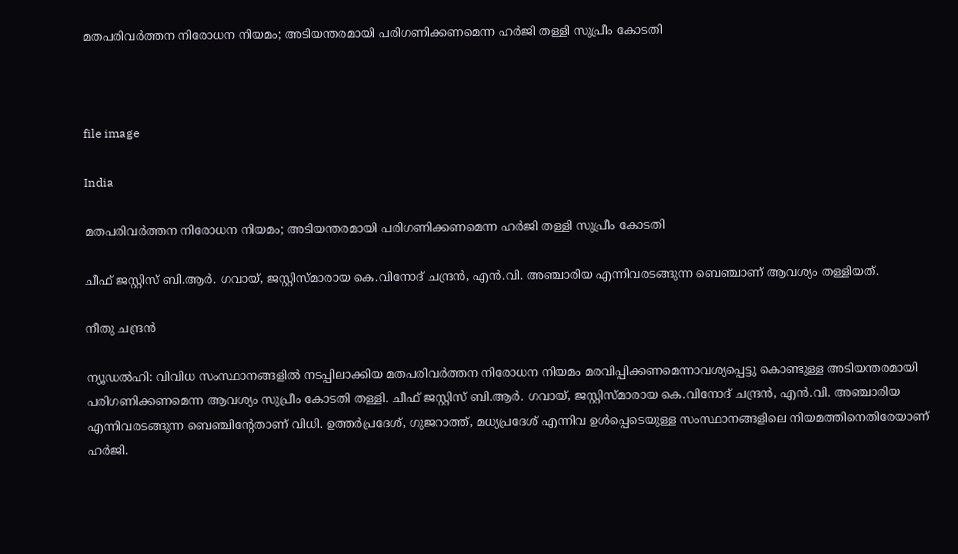മതപരിവർത്തന നിരോധന നിയമം; അടിയന്തരമായി പരിഗണിക്കണമെന്ന ഹർജി തള്ളി സുപ്രീം കോടതി



file image

India

മതപരിവർത്തന നിരോധന നിയമം; അടിയന്തരമായി പരിഗണിക്കണമെന്ന ഹർജി തള്ളി സുപ്രീം കോടതി

ചീഫ് ജസ്റ്റിസ് ബി.ആർ. ഗവായ്, ജസ്റ്റിസ്മാരായ കെ.വിനോദ് ചന്ദ്രൻ, എൻ.വി. അഞ്ചാരിയ എന്നിവരടങ്ങുന്ന ബെഞ്ചാണ് ആവശ്യം തള്ളിയത്.

നീതു ചന്ദ്രൻ

ന്യൂഡൽഹി: വിവിധ സംസ്ഥാനങ്ങളിൽ നടപ്പിലാക്കിയ മതപരിവർത്തന നിരോധന നിയമം മരവിപ്പിക്കണമെന്നാവശ്യപ്പെട്ടു കൊണ്ടുള്ള അടിയന്തരമായി പരിഗണിക്കണമെന്ന ആവശ്യം സുപ്രീം കോടതി തള്ളി. ചീഫ് ജസ്റ്റിസ് ബി.ആർ. ഗവായ്, ജസ്റ്റിസ്മാരായ കെ.വിനോദ് ചന്ദ്രൻ, എൻ.വി. അഞ്ചാരിയ എന്നിവരടങ്ങുന്ന ബെഞ്ചിന്‍റേതാണ് വിധി. ഉത്തർപ്രദേശ്, ഗുജറാത്ത്, മധ്യപ്രദേശ് എന്നിവ ഉൾപ്പെടെയുള്ള സംസ്ഥാനങ്ങളിലെ നിയമത്തിനെതിരേയാണ് ഹർജി.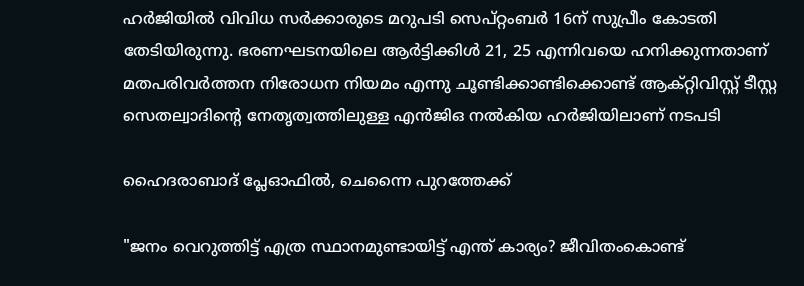ഹർജിയിൽ വിവിധ സർക്കാരുടെ മറുപടി സെപ്റ്റംബർ 16ന് സുപ്രീം കോടതി തേടിയിരുന്നു. ഭരണഘടനയിലെ ആർട്ടിക്കിൾ 21, 25 എന്നിവയെ ഹനിക്കുന്നതാണ് മതപരിവർത്തന നിരോധന നിയമം എന്നു ചൂണ്ടിക്കാണ്ടിക്കൊണ്ട് ആക്റ്റിവിസ്റ്റ് ടീസ്റ്റ സെതല്വാദിന്‍റെ നേത‌‌ൃത്വത്തിലുള്ള എൻജിഒ നൽകിയ ഹർജിയിലാണ് നടപടി

ഹൈദരാബാദ് പ്ലേഓഫിൽ, ചെന്നൈ പുറത്തേക്ക്

"ജനം വെറുത്തിട്ട് എത്ര സ്ഥാനമുണ്ടായിട്ട് എന്ത് കാര്യം? ജീവിതംകൊണ്ട്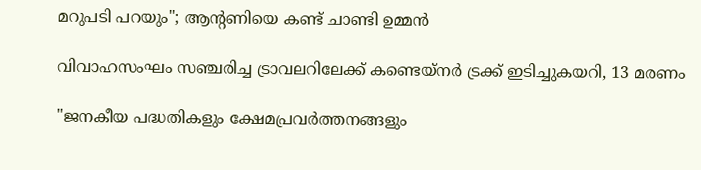മറുപടി പറയും"; ആന്‍റണിയെ കണ്ട് ചാണ്ടി ഉമ്മൻ

വിവാഹസംഘം സഞ്ചരിച്ച ട്രാവലറിലേക്ക് കണ്ടെയ്നർ ട്രക്ക് ഇടിച്ചുകയറി, 13 മരണം

"ജനകീയ പദ്ധതികളും ക്ഷേമപ്രവർത്തനങ്ങളും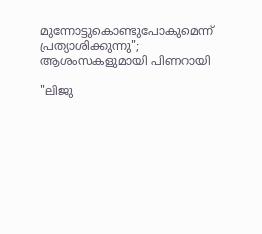മുന്നോട്ടുകൊണ്ടുപോകുമെന്ന് പ്രത്യാശിക്കുന്നു"; ആശംസകളുമായി പിണറായി

"ലിജു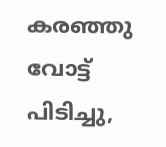കരഞ്ഞു വോട്ട് പിടിച്ചു,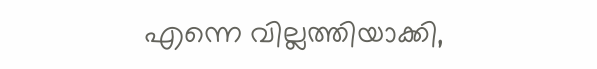എന്നെ വില്ലത്തിയാക്കി,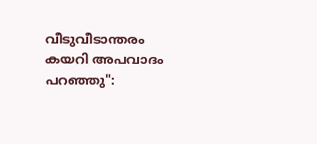വീടുവീടാന്തരം കയറി അപവാദം പറഞ്ഞു":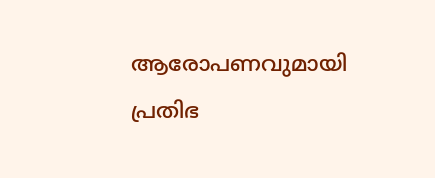ആരോപണവുമായി പ്രതിഭ